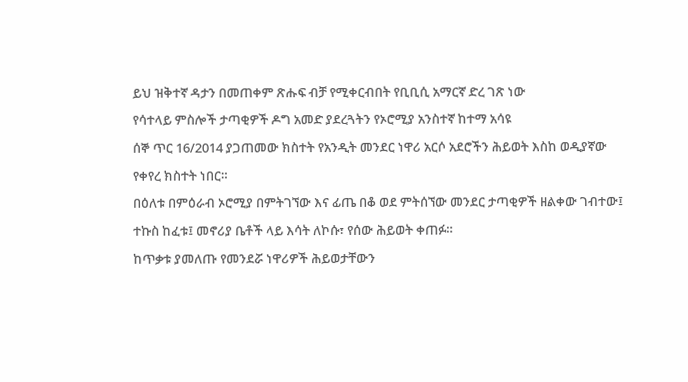ይህ ዝቅተኛ ዳታን በመጠቀም ጽሑፍ ብቻ የሚቀርብበት የቢቢሲ አማርኛ ድረ ገጽ ነው
የሳተላይ ምስሎች ታጣቂዎች ዶግ አመድ ያደረጓትን የኦሮሚያ አንስተኛ ከተማ አሳዩ
ሰኞ ጥር 16/2014 ያጋጠመው ክስተት የአንዲት መንደር ነዋሪ አርሶ አደሮችን ሕይወት እስከ ወዲያኛው የቀየረ ክስተት ነበር።
በዕለቱ በምዕራብ ኦሮሚያ በምትገኘው እና ፊጤ በቆ ወደ ምትሰኘው መንደር ታጣቂዎች ዘልቀው ገብተው፤ ተኩስ ከፈቱ፤ መኖሪያ ቤቶች ላይ እሳት ለኮሱ፣ የሰው ሕይወት ቀጠፉ።
ከጥቃቱ ያመለጡ የመንደሯ ነዋሪዎች ሕይወታቸውን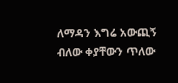ለማዳን እግሬ አውጪኝ ብለው ቀያቸውን ጥለው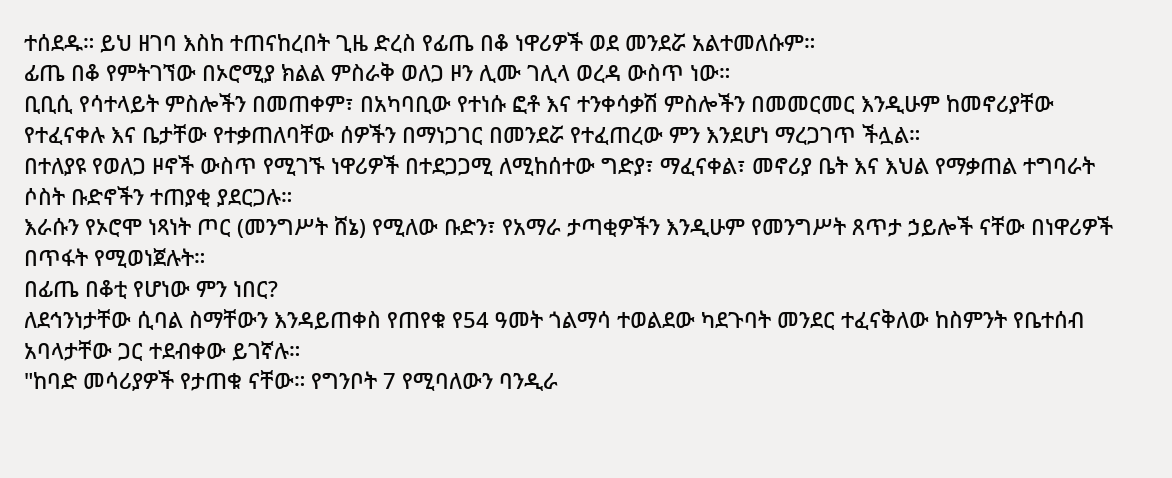ተሰደዱ። ይህ ዘገባ እስከ ተጠናከረበት ጊዜ ድረስ የፊጤ በቆ ነዋሪዎች ወደ መንደሯ አልተመለሱም።
ፊጤ በቆ የምትገኘው በኦሮሚያ ክልል ምስራቅ ወለጋ ዞን ሊሙ ገሊላ ወረዳ ውስጥ ነው።
ቢቢሲ የሳተላይት ምስሎችን በመጠቀም፣ በአካባቢው የተነሱ ፎቶ እና ተንቀሳቃሽ ምስሎችን በመመርመር እንዲሁም ከመኖሪያቸው የተፈናቀሉ እና ቤታቸው የተቃጠለባቸው ሰዎችን በማነጋገር በመንደሯ የተፈጠረው ምን እንደሆነ ማረጋገጥ ችሏል።
በተለያዩ የወለጋ ዞኖች ውስጥ የሚገኙ ነዋሪዎች በተደጋጋሚ ለሚከሰተው ግድያ፣ ማፈናቀል፣ መኖሪያ ቤት እና እህል የማቃጠል ተግባራት ሶስት ቡድኖችን ተጠያቂ ያደርጋሉ።
እራሱን የኦሮሞ ነጻነት ጦር (መንግሥት ሸኔ) የሚለው ቡድን፣ የአማራ ታጣቂዎችን እንዲሁም የመንግሥት ጸጥታ ኃይሎች ናቸው በነዋሪዎች በጥፋት የሚወነጀሉት።
በፊጤ በቆቲ የሆነው ምን ነበር?
ለደኅንነታቸው ሲባል ስማቸውን እንዳይጠቀስ የጠየቁ የ54 ዓመት ጎልማሳ ተወልደው ካደጉባት መንደር ተፈናቅለው ከስምንት የቤተሰብ አባላታቸው ጋር ተደብቀው ይገኛሉ።
"ከባድ መሳሪያዎች የታጠቁ ናቸው። የግንቦት 7 የሚባለውን ባንዲራ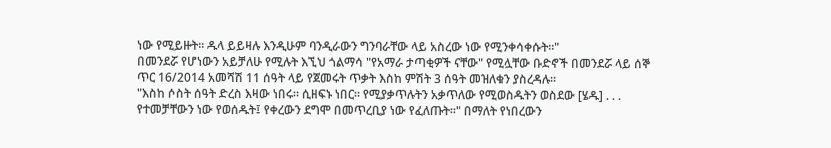ነው የሚይዙት። ዱላ ይይዛሉ እንዲሁም ባንዲራውን ግንባራቸው ላይ አስረው ነው የሚንቀሳቀሱት።"
በመንደሯ የሆነውን አይቻለሁ የሚሉት እኚህ ጎልማሳ "የአማራ ታጣቂዎች ናቸው" የሚሏቸው ቡድኖች በመንደሯ ላይ ሰኞ ጥር 16/2014 አመሻሽ 11 ሰዓት ላይ የጀመሩት ጥቃት እስከ ምሽት 3 ሰዓት መዝለቁን ያስረዳሉ።
"እስከ ሶስት ሰዓት ድረስ እዛው ነበሩ። ሲዘፍኑ ነበር። የሚያቃጥሉትን አቃጥለው የሚወስዱትን ወስደው [ሄዱ] . . . የተመቻቸውን ነው የወሰዱት፤ የቀረውን ደግሞ በመጥረቢያ ነው የፈለጡት።" በማለት የነበረውን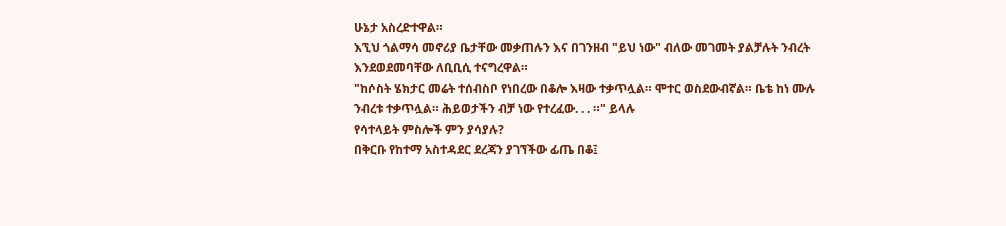ሁኔታ አስረድተዋል።
እኚህ ጎልማሳ መኖሪያ ቤታቸው መቃጠሉን እና በገንዘብ "ይህ ነው" ብለው መገመት ያልቻሉት ንብረት እንደወደመባቸው ለቢቢሲ ተናግረዋል።
"ከሶስት ሄክታር መሬት ተሰብስቦ የነበረው በቆሎ እዛው ተቃጥሏል። ሞተር ወስደውብኛል። ቤቴ ከነ ሙሉ ንብረቱ ተቃጥሏል። ሕይወታችን ብቻ ነው የተረፈው. . . ።" ይላሉ
የሳተላይት ምስሎች ምን ያሳያሉ?
በቅርቡ የከተማ አስተዳደር ደረጃን ያገኘችው ፊጤ በቆ፤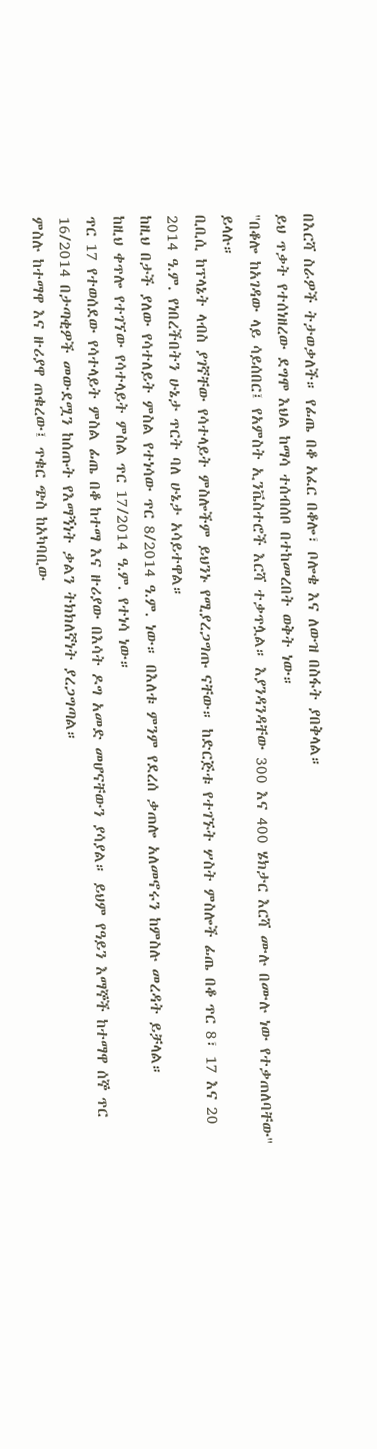በእርሻ ስራዎች ትታወቃለች። የፊጤ በቆ አፈር በቆሎ፣ ቦሎቄ እና ለውዝ በስፋት ያበቅላል።
ይህ ጥቃት የተሰነዘረው ደግሞ እህል ከማሳ ተሰብሰቦ በተከመረበት ወቅት ነው።
"በቆሎ ከአገዳው ላይ ሳይሰበር፤ የአምስት ኢንቬስተሮች እርሻ ተቃጥሏል። እያንዳንዳቸው 300 እና 400 ሄክታር እርሻ ሙሉ በሙሉ ነው የተቃጠለባቸው" ይላሉ።
ቢቢሲ ከፕላኔት ላብስ ያገኛቸው የሳተላይት ምስሎችም ይህንኑ የሚያረጋግጡ ናቸው። ከድርጅቱ የተገኙት ሦስት ምስሎች ፊጤ በቆ ጥር 8፣ 17 እና 20 2014 ዓ.ም. የነበረችበትን ሁኔታ ጥርት ባለ ሁኔታ አሳይተዋል።
ከዚህ በታች ያለው የሳተለይት ምስል የተነሳው ጥር 8/2014 ዓ.ም. ነው። በእለቱ ምንም የደረሰ ቃጠሎ አለመኖሩን ከምስሉ መረዳት ይቻላል።
ከዚህ ቀጥሎ የተገኘው የሳተላይት ምስል ጥር 17/2014 ዓ.ም. የተነሳ ነው።
ጥር 17 የተወሰደው የሳተላይት ምስል ፊጤ በቆ ከተማ እና ዙሪያው በእሳት ዶግ አመድ መሆናቸውን ያሳያል። ይህም የዓይን እማኞች ከተማዋ ሰኞ ጥር 16/2014 በታጣቂዎች መውደሟን ከሰጡት የእማኝነት ቃልን ትክክለኛነት ያረጋግጣል።
ምስሉ ከተማዋ እና ዙሪያዋ ጠቁረው፤ ጥቁር ጭስ ከአካባቢው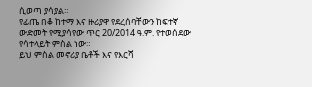ሲወጣ ያሳያል።
የፊጤ በቆ ከተማ እና ዙሪያዋ የደረሰባቸውን ከፍተኛ ውድመት የሚያሳየው ጥር 20/2014 ዓ.ም. የተወሰደው የሳተላይት ምስል ነው።
ይህ ምስል መኖሪያ ቤቶች እና የእርሻ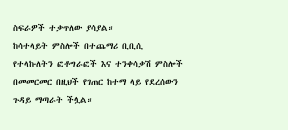ስፍራዎች ተቃጥለው ያሳያል።
ከሳተላይት ምስሎች በተጨማሪ ቢቢሲ የተላኩለትን ፎቶግራፎች እና ተንቀሳቃሽ ምስሎች በመመርመር በዚህች የገጠር ከተማ ላይ የደረሰውን ጉዳይ ማጣራት ችሏል።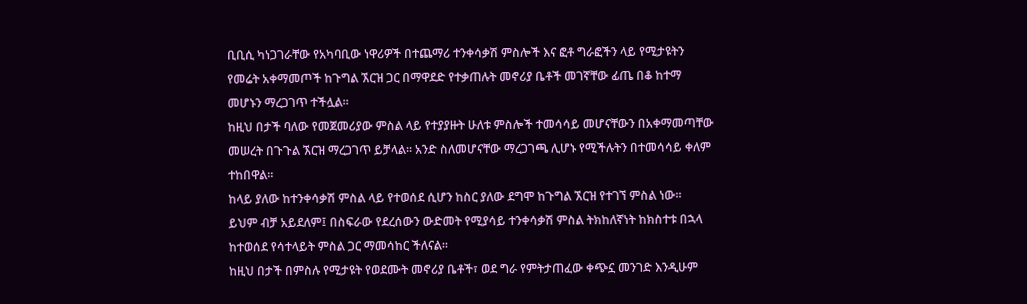ቢቢሲ ካነጋገራቸው የአካባቢው ነዋሪዎች በተጨማሪ ተንቀሳቃሽ ምስሎች እና ፎቶ ግራፎችን ላይ የሚታዩትን የመሬት አቀማመጦች ከጉግል ኧርዝ ጋር በማዋደድ የተቃጠሉት መኖሪያ ቤቶች መገኛቸው ፊጤ በቆ ከተማ መሆኑን ማረጋገጥ ተችሏል።
ከዚህ በታች ባለው የመጀመሪያው ምስል ላይ የተያያዙት ሁለቱ ምስሎች ተመሳሳይ መሆናቸውን በአቀማመጣቸው መሠረት በጉጉል ኧርዝ ማረጋገጥ ይቻላል። አንድ ስለመሆናቸው ማረጋገጫ ሊሆኑ የሚችሉትን በተመሳሳይ ቀለም ተከበዋል።
ከላይ ያለው ከተንቀሳቃሽ ምስል ላይ የተወሰደ ሲሆን ከስር ያለው ደግሞ ከጉግል ኧርዝ የተገኘ ምስል ነው።
ይህም ብቻ አይደለም፤ በስፍራው የደረሰውን ውድመት የሚያሳይ ተንቀሳቃሽ ምስል ትክከለኛነት ከክስተቱ በኋላ ከተወሰደ የሳተላይት ምስል ጋር ማመሳከር ችለናል።
ከዚህ በታች በምስሉ የሚታዩት የወደሙት መኖሪያ ቤቶች፣ ወደ ግራ የምትታጠፈው ቀጭኗ መንገድ እንዲሁም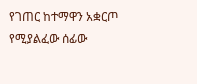የገጠር ከተማዋን አቋርጦ የሚያልፈው ሰፊው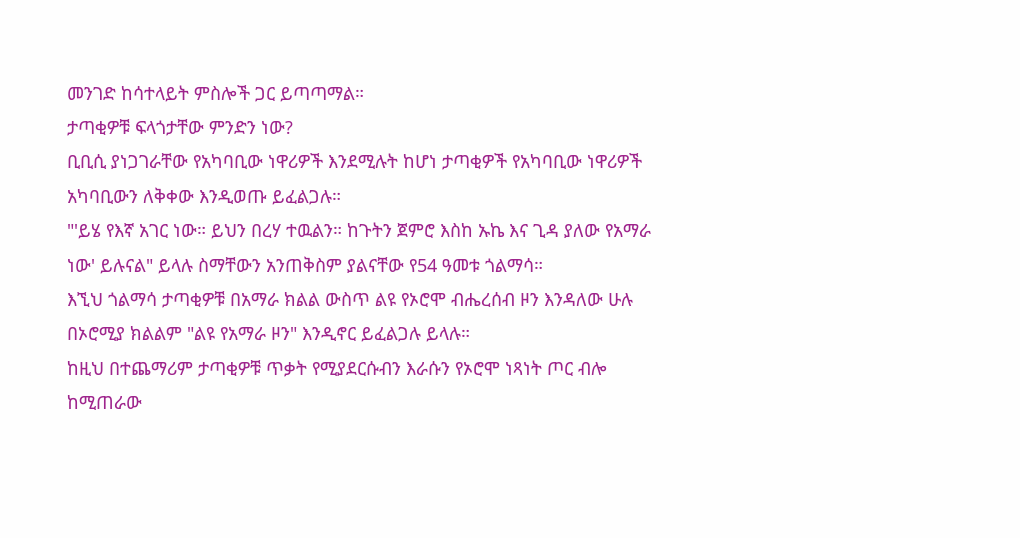መንገድ ከሳተላይት ምስሎች ጋር ይጣጣማል።
ታጣቂዎቹ ፍላጎታቸው ምንድን ነው?
ቢቢሲ ያነጋገራቸው የአካባቢው ነዋሪዎች እንደሚሉት ከሆነ ታጣቂዎች የአካባቢው ነዋሪዎች አካባቢውን ለቅቀው እንዲወጡ ይፈልጋሉ።
"'ይሄ የእኛ አገር ነው። ይህን በረሃ ተዉልን። ከጉትን ጀምሮ እስከ ኡኬ እና ጊዳ ያለው የአማራ ነው' ይሉናል" ይላሉ ስማቸውን አንጠቅስም ያልናቸው የ54 ዓመቱ ጎልማሳ።
እኚህ ጎልማሳ ታጣቂዎቹ በአማራ ክልል ውስጥ ልዩ የኦሮሞ ብሔረሰብ ዞን እንዳለው ሁሉ በኦሮሚያ ክልልም "ልዩ የአማራ ዞን" እንዲኖር ይፈልጋሉ ይላሉ።
ከዚህ በተጨማሪም ታጣቂዎቹ ጥቃት የሚያደርሱብን እራሱን የኦሮሞ ነጻነት ጦር ብሎ ከሚጠራው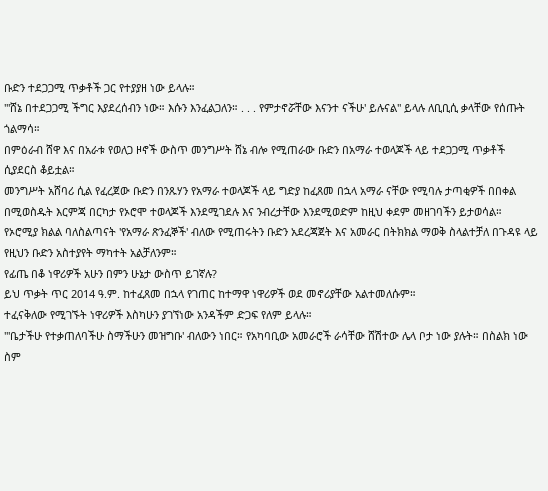ቡድን ተደጋጋሚ ጥቃቶች ጋር የተያያዘ ነው ይላሉ።
"'ሸኔ በተደጋጋሚ ችግር እያደረሰብን ነው። እሱን እንፈልጋለን። . . . የምታኖሯቸው እናንተ ናችሁ' ይሉናል" ይላሉ ለቢቢሲ ቃላቸው የሰጡት ጎልማሳ።
በምዕራብ ሸዋ እና በአራቱ የወለጋ ዞኖች ውስጥ መንግሥት ሸኔ ብሎ የሚጠራው ቡድን በአማራ ተወላጆች ላይ ተደጋጋሚ ጥቃቶች ሲያደርስ ቆይቷል።
መንግሥት አሸባሪ ሲል የፈረጀው ቡድን በንጹሃን የአማራ ተወላጆች ላይ ግድያ ከፈጸመ በኋላ አማራ ናቸው የሚባሉ ታጣቂዎች በበቀል በሚወስዱት እርምጃ በርካታ የኦሮሞ ተወላጆች እንደሚገደሉ እና ንብረታቸው እንደሚወድም ከዚህ ቀደም መዘገባችን ይታወሳል።
የኦሮሚያ ክልል ባለስልጣናት 'የአማራ ጽንፈኞች' ብለው የሚጠሩትን ቡድን አደረጃጀት እና አመራር በትክክል ማወቅ ስላልተቻለ በጉዳዩ ላይ የዚህን ቡድን አስተያየት ማካተት አልቻለንም።
የፊጤ በቆ ነዋሪዎች አሁን በምን ሁኔታ ውስጥ ይገኛሉ?
ይህ ጥቃት ጥር 2014 ዓ.ም. ከተፈጸመ በኋላ የገጠር ከተማዋ ነዋሪዎች ወደ መኖሪያቸው አልተመለሱም።
ተፈናቅለው የሚገኙት ነዋሪዎች እስካሁን ያገኘነው አንዳችም ድጋፍ የለም ይላሉ።
"'ቤታችሁ የተቃጠለባችሁ ስማችሁን መዝግቡ' ብለውን ነበር። የአካባቢው አመራሮች ራሳቸው ሸሽተው ሌላ ቦታ ነው ያሉት። በስልክ ነው ስም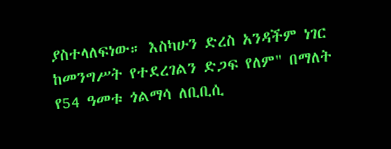ያስተላለፍነው። እስካሁን ድረስ አንዳችም ነገር ከመንግሥት የተደረገልን ድጋፍ የለም" በማለት የ54 ዓመቱ ጎልማሳ ለቢቢሲ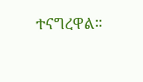ተናግረዋል።